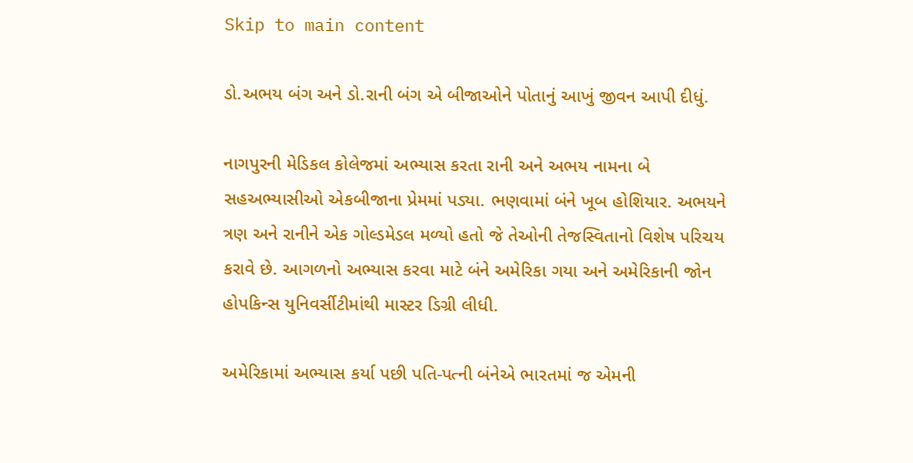Skip to main content

ડો.અભય બંગ અને ડો.રાની બંગ એ બીજાઓને પોતાનું આખું જીવન આપી દીધું.

નાગપુરની મેડિકલ કોલેજમાં અભ્યાસ કરતા રાની અને અભય નામના બે સહઅભ્યાસીઓ એકબીજાના પ્રેમમાં પડ્યા. ભણવામાં બંને ખૂબ હોશિયાર. અભયને ત્રણ અને રાનીને એક ગોલ્ડમેડલ મળ્યો હતો જે તેઓની તેજસ્વિતાનો વિશેષ પરિચય કરાવે છે. આગળનો અભ્યાસ કરવા માટે બંને અમેરિકા ગયા અને અમેરિકાની જોન હોપકિન્સ યુનિવર્સીટીમાંથી માસ્ટર ડિગ્રી લીધી.

અમેરિકામાં અભ્યાસ કર્યા પછી પતિ-પત્ની બંનેએ ભારતમાં જ એમની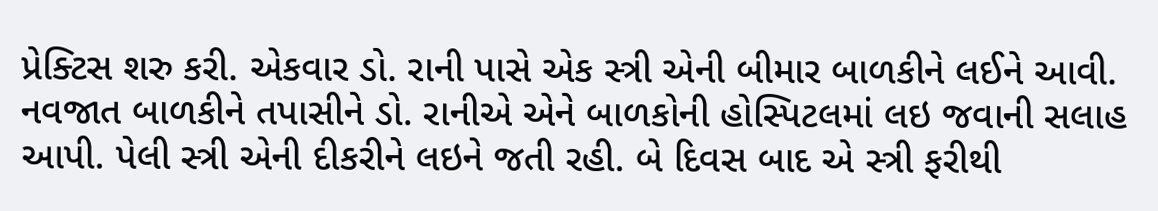પ્રેક્ટિસ શરુ કરી. એકવાર ડો. રાની પાસે એક સ્ત્રી એની બીમાર બાળકીને લઈને આવી. નવજાત બાળકીને તપાસીને ડો. રાનીએ એને બાળકોની હોસ્પિટલમાં લઇ જવાની સલાહ આપી. પેલી સ્ત્રી એની દીકરીને લઇને જતી રહી. બે દિવસ બાદ એ સ્ત્રી ફરીથી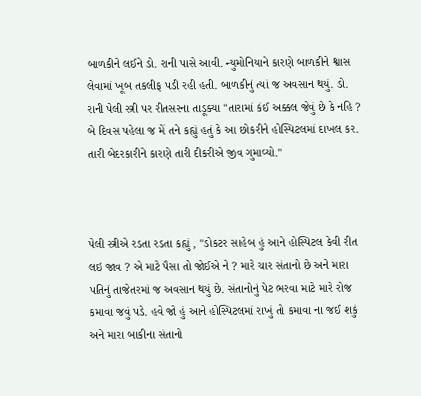બાળકીને લઈને ડો. રાની પાસે આવી. ન્યુમોનિયાને કારણે બાળકીને શ્વાસ લેવામાં ખૂબ તકલીફ પડી રહી હતી. બાળકીનું ત્યાં જ અવસાન થયું. ડો. રાની પેલી સ્ત્રી પર રીતસરના તાડૂક્યા "તારામાં કંઈ અક્કલ જેવું છે કે નહિ ? બે દિવસ પહેલા જ મેં તને કહ્યું હતું કે આ છોકરીને હોસ્પિટલમાં દાખલ કર. તારી બેદરકારીને કારણે તારી દીકરીએ જીવ ગુમાવ્યો."



પેલી સ્ત્રીએ રડતા રડતા કહ્યું , "ડોકટર સાહેબ હું આને હોસ્પિટલ કેવી રીત લઇ જાવ ? એ માટે પૈસા તો જોઈએ ને ? મારે ચાર સંતાનો છે અને મારા પતિનું તાજેતરમાં જ અવસાન થયું છે. સંતાનોનું પેટ ભરવા માટે મારે રોજ કમાવા જવું પડે. હવે જો હું આને હોસ્પિટલમાં રાખું તો કમાવા ના જઈ શકું અને મારા બાકીના સંતાનો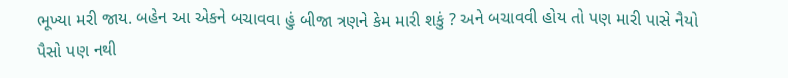ભૂખ્યા મરી જાય. બહેન આ એકને બચાવવા હું બીજા ત્રણને કેમ મારી શકું ? અને બચાવવી હોય તો પણ મારી પાસે નૈયો પૈસો પણ નથી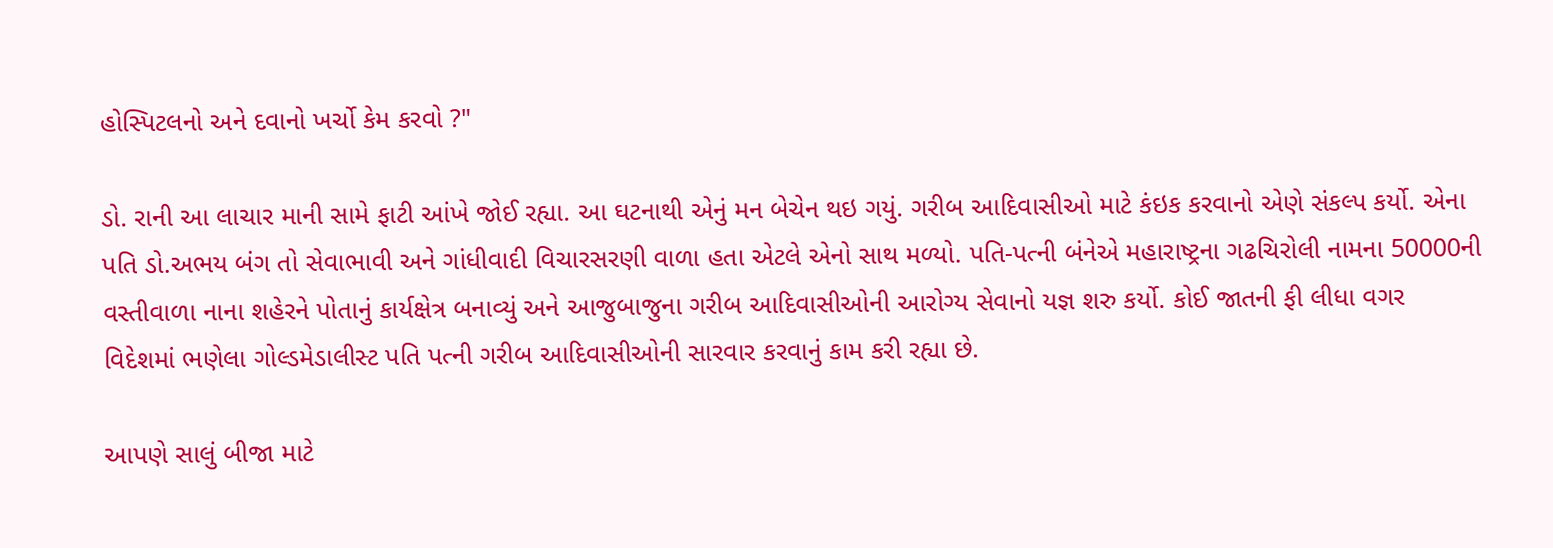હોસ્પિટલનો અને દવાનો ખર્ચો કેમ કરવો ?"

ડો. રાની આ લાચાર માની સામે ફાટી આંખે જોઈ રહ્યા. આ ઘટનાથી એનું મન બેચેન થઇ ગયું. ગરીબ આદિવાસીઓ માટે કંઇક કરવાનો એણે સંકલ્પ કર્યો. એના પતિ ડો.અભય બંગ તો સેવાભાવી અને ગાંધીવાદી વિચારસરણી વાળા હતા એટલે એનો સાથ મળ્યો. પતિ-પત્ની બંનેએ મહારાષ્ટ્રના ગઢચિરોલી નામના 50000ની વસ્તીવાળા નાના શહેરને પોતાનું કાર્યક્ષેત્ર બનાવ્યું અને આજુબાજુના ગરીબ આદિવાસીઓની આરોગ્ય સેવાનો યજ્ઞ શરુ કર્યો. કોઈ જાતની ફી લીધા વગર વિદેશમાં ભણેલા ગોલ્ડમેડાલીસ્ટ પતિ પત્ની ગરીબ આદિવાસીઓની સારવાર કરવાનું કામ કરી રહ્યા છે.

આપણે સાલું બીજા માટે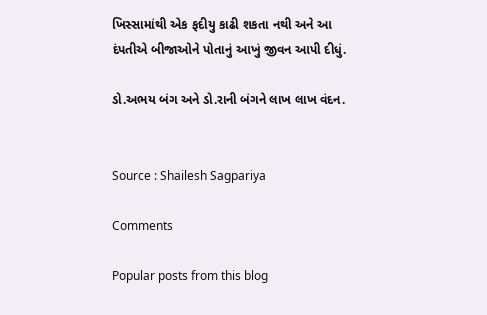ખિસ્સામાંથી એક ફદીયુ કાઢી શકતા નથી અને આ દંપતીએ બીજાઓને પોતાનું આખું જીવન આપી દીધું.

ડો.અભય બંગ અને ડો.રાની બંગને લાખ લાખ વંદન.


Source : Shailesh Sagpariya

Comments

Popular posts from this blog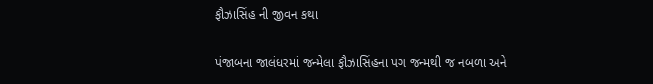ફૌઝાસિંહ ની જીવન કથા

પંજાબના જાલંધરમાં જન્મેલા ફૌઝાસિંહના પગ જન્મથી જ નબળા અને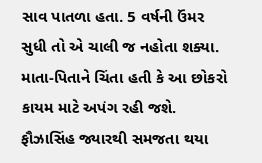સાવ પાતળા હતા. 5 વર્ષની ઉંમર સુધી તો એ ચાલી જ નહોતા શક્યા. માતા-પિતાને ચિંતા હતી કે આ છોકરો કાયમ માટે અપંગ રહી જશે. ફૌઝાસિંહ જ્યારથી સમજતા થયા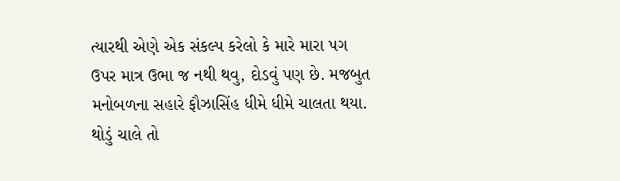ત્યારથી એણે એક સંકલ્પ કરેલો કે મારે મારા પગ ઉપર માત્ર ઉભા જ નથી થવુ, દોડવું પણ છે. મજબુત મનોબળના સહારે ફૌઝાસિંહ ધીમે ધીમે ચાલતા થયા. થોડું ચાલે તો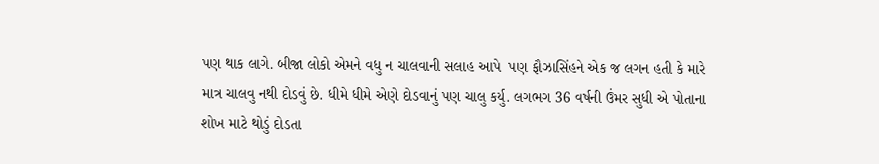પણ થાક લાગે. બીજા લોકો એમને વધુ ન ચાલવાની સલાહ આપે  પણ ફૌઝાસિંહને એક જ લગન હતી કે મારે માત્ર ચાલવુ નથી દોડવું છે. ધીમે ધીમે એણે દોડવાનું પણ ચાલુ કર્યુ. લગભગ 36 વર્ષની ઉંમર સુધી એ પોતાના શોખ માટે થોડું દોડતા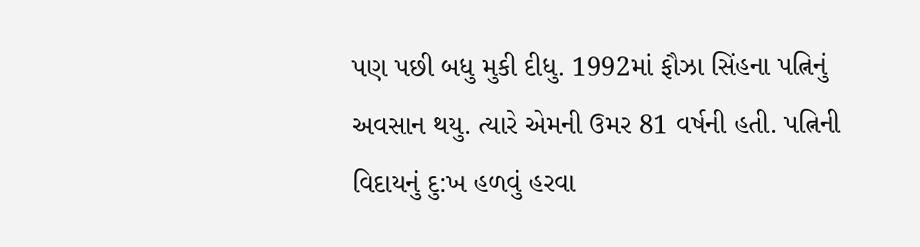પણ પછી બધુ મુકી દીધુ. 1992માં ફૌઝા સિંહના પત્નિનું અવસાન થયુ. ત્યારે એમની ઉમર 81 વર્ષની હતી. પત્નિની વિદાયનું દુ:ખ હળવું હરવા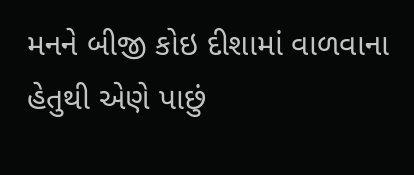મનને બીજી કોઇ દીશામાં વાળવાના હેતુથી એણે પાછું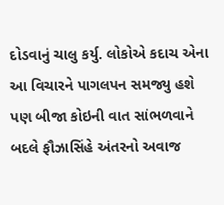દોડવાનું ચાલુ કર્યુ. લોકોએ કદાચ એના આ વિચારને પાગલપન સમજ્યુ હશે પણ બીજા કોઇની વાત સાંભળવાને બદલે ફૌઝાસિંહે અંતરનો અવાજ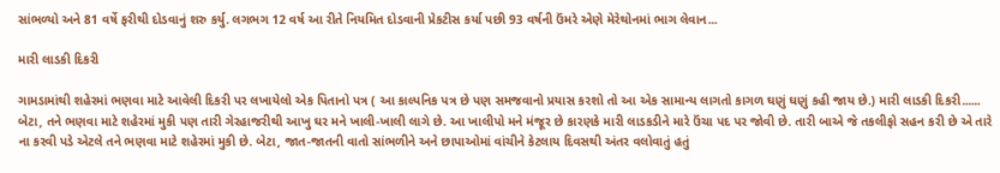સાંભળ્યો અને 81 વર્ષે ફરીથી દોડવાનું શરુ કર્યુ. લગભગ 12 વર્ષ આ રીતે નિયમિત દોડવાની પ્રેકટીસ કર્યા પછી 93 વર્ષની ઉંમરે એણે મેરેથોનમાં ભાગ લેવાન...

મારી લાડકી દિકરી

ગામડામાંથી શહેરમાં ભણવા માટે આવેલી દિકરી પર લખાયેલો એક પિતાનો પત્ર ( આ કાલ્પનિક પત્ર છે પણ સમજવાનો પ્રયાસ કરશો તો આ એક સામાન્ય લાગતો કાગળ ઘણું ઘણું કહી જાય છે.) મારી લાડકી દિકરી...... બેટા, તને ભણવા માટે શહેરમાં મુકી પણ તારી ગેરહાજરીથી આખુ ઘર મને ખાલી-ખાલી લાગે છે. આ ખાલીપો મને મંજૂર છે કારણકે મારી લાડકડીને મારે ઉંચા પદ પર જોવી છે. તારી બાએ જે તકલીફો સહન કરી છે એ તારે ના કરવી પડે એટલે તને ભણવા માટે શહેરમાં મુકી છે. બેટા, જાત-જાતની વાતો સાંભળીને અને છાપાઓમાં વાંચીને કેટલાય દિવસથી અંતર વલોવાતું હતું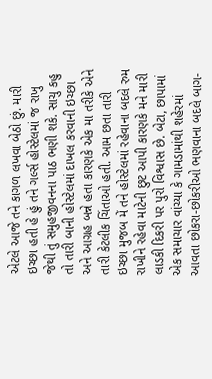એટલે આજે તને કાગળ લખવા બેઠો છું. મારી ઇચ્છા હતી હે હું તને ગર્લ્સ હોસ્ટેલમાં જ રાખુ જેથી તું સમુહજીવનના પાઠ ભણી શકે. સાચુ કહુ તો તારી બાની હોસ્ટેલમાં દાખલ કરવાની ઇચ્છા અને આગ્રહ બન્ને હતા કારણકે એક મા તરીકે એને તારી કેટલીક ચિંતાઓ હતી. આમ છતા તારી ઇચ્છા મુજબ મેં તને હોસ્ટેલમાં રહેવાના બદલે રુમ રાખીને રહેવા માટેની છુટ આપી કારણકે મને મારી લાડકી દિકરી પર પુરો વિશ્વાસ છે. બેટા, છાપામાં એક સમાચાર વાંચ્યા કે ગામડામાંથી શહેરમાં આવતા છોકરા-છોકરીઓ ભણવાના બદલે બાગ-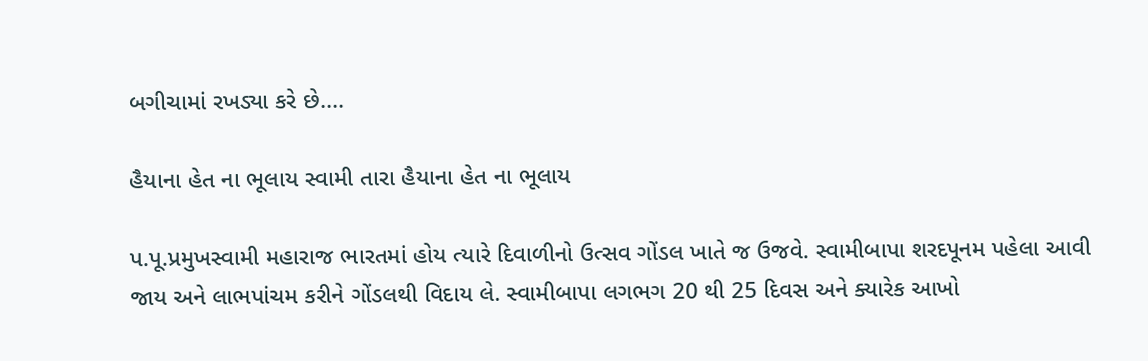બગીચામાં રખડ્યા કરે છે....

હૈયાના હેત ના ભૂલાય સ્વામી તારા હૈયાના હેત ના ભૂલાય

પ.પૂ.પ્રમુખસ્વામી મહારાજ ભારતમાં હોય ત્યારે દિવાળીનો ઉત્સવ ગોંડલ ખાતે જ ઉજવે. સ્વામીબાપા શરદપૂનમ પહેલા આવી જાય અને લાભપાંચમ કરીને ગોંડલથી વિદાય લે. સ્વામીબાપા લગભગ 20 થી 25 દિવસ અને ક્યારેક આખો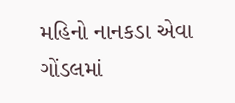મહિનો નાનકડા એવા ગોંડલમાં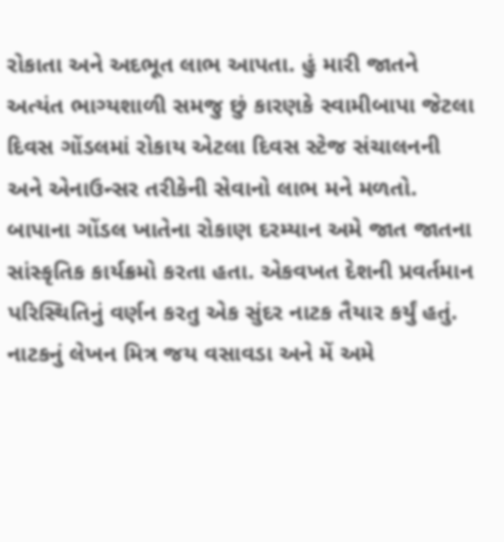રોકાતા અને અદભૂત લાભ આપતા. હું મારી જાતને અત્યંત ભાગ્યશાળી સમજુ છું કારણકે સ્વામીબાપા જેટલા દિવસ ગોંડલમાં રોકાય એટલા દિવસ સ્ટેજ સંચાલનની અને એનાઉન્સર તરીકેની સેવાનો લાભ મને મળતો.  બાપાના ગોંડલ ખાતેના રોકાણ દરમ્યાન અમે જાત જાતના સાંસ્કૃતિક કાર્યક્રમો કરતા હતા. એકવખત દેશની પ્રવર્તમાન પરિસ્થિતિનું વર્ણન કરતુ એક સુંદર નાટક તૈયાર કર્યું હતું. નાટકનું લેખન મિત્ર જય વસાવડા અને મેં અમે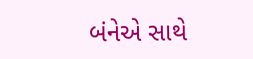બંનેએ સાથે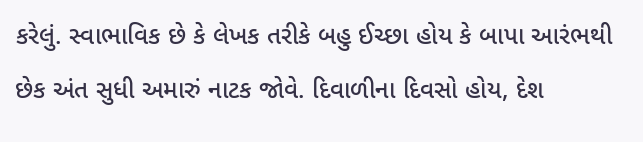કરેલું. સ્વાભાવિક છે કે લેખક તરીકે બહુ ઈચ્છા હોય કે બાપા આરંભથી છેક અંત સુધી અમારું નાટક જોવે. દિવાળીના દિવસો હોય, દેશ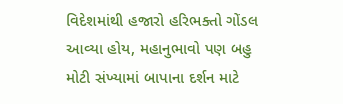વિદેશમાંથી હજારો હરિભક્તો ગોંડલ આવ્યા હોય, મહાનુભાવો પણ બહુ મોટી સંખ્યામાં બાપાના દર્શન માટે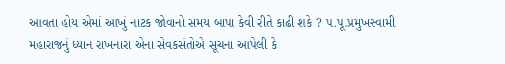આવતા હોય એમાં આખું નાટક જોવાનો સમય બાપા કેવી રીતે કાઢી શકે ? પ.પૂ.પ્રમુખસ્વામી મહારાજનું ધ્યાન રાખનારા એના સેવકસંતોએ સૂચના આપેલી કે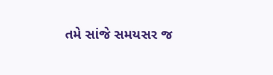તમે સાંજે સમયસર જ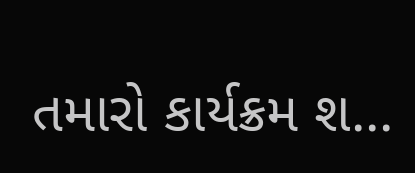તમારો કાર્યક્રમ શ...